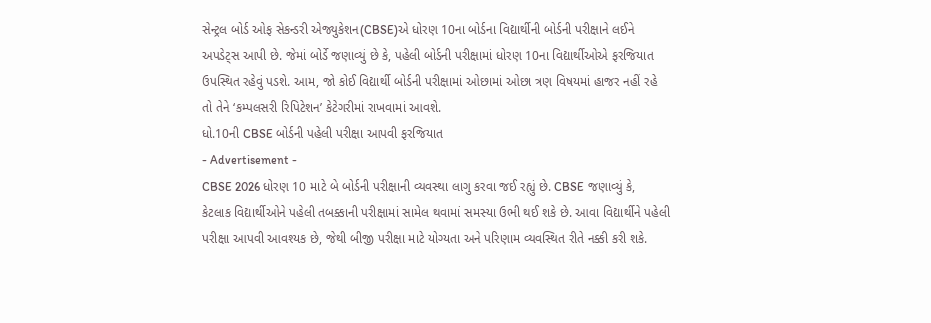સેન્ટ્રલ બોર્ડ ઓફ સેકન્ડરી એજ્યુકેશન(CBSE)એ ધોરણ 10ના બોર્ડના વિદ્યાર્થીની બોર્ડની પરીક્ષાને લઈને અપડેટ્સ આપી છે. જેમાં બોર્ડે જણાવ્યું છે કે, પહેલી બોર્ડની પરીક્ષામાં ધોરણ 10ના વિદ્યાર્થીઓએ ફરજિયાત ઉપસ્થિત રહેવું પડશે. આમ, જો કોઈ વિદ્યાર્થી બોર્ડની પરીક્ષામાં ઓછામાં ઓછા ત્રણ વિષયમાં હાજર નહીં રહે તો તેને ‘કમ્પલસરી રિપિટેશન’ કેટેગરીમાં રાખવામાં આવશે.
ધો.10ની CBSE બોર્ડની પહેલી પરીક્ષા આપવી ફરજિયાત
- Advertisement -
CBSE 2026 ધોરણ 10 માટે બે બોર્ડની પરીક્ષાની વ્યવસ્થા લાગુ કરવા જઈ રહ્યું છે. CBSE જણાવ્યું કે, કેટલાક વિદ્યાર્થીઓને પહેલી તબક્કાની પરીક્ષામાં સામેલ થવામાં સમસ્યા ઉભી થઈ શકે છે. આવા વિદ્યાર્થીને પહેલી પરીક્ષા આપવી આવશ્યક છે, જેથી બીજી પરીક્ષા માટે યોગ્યતા અને પરિણામ વ્યવસ્થિત રીતે નક્કી કરી શકે.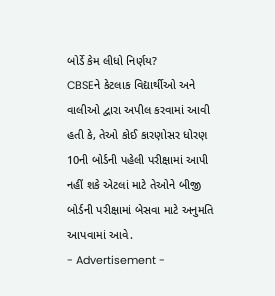બોર્ડે કેમ લીધો નિર્ણય?
CBSEને કેટલાક વિદ્યાર્થીઓ અને વાલીઓ દ્વારા અપીલ કરવામાં આવી હતી કે, તેઓ કોઈ કારણોસર ધોરણ 10ની બોર્ડની પહેલી પરીક્ષામાં આપી નહીં શકે એટલાં માટે તેઓને બીજી બોર્ડની પરીક્ષામાં બેસવા માટે અનુમતિ આપવામાં આવે.
- Advertisement -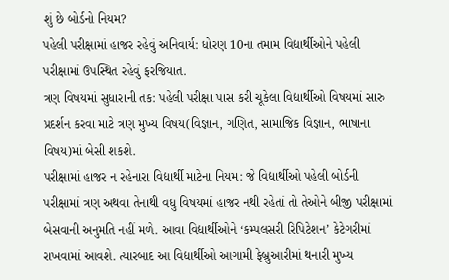શું છે બોર્ડનો નિયમ?
પહેલી પરીક્ષામાં હાજર રહેવું અનિવાર્ય: ધોરણ 10ના તમામ વિદ્યાર્થીઓને પહેલી પરીક્ષામાં ઉપસ્થિત રહેવું ફરજિયાત.
ત્રણ વિષયમાં સુધારાની તક: પહેલી પરીક્ષા પાસ કરી ચૂકેલા વિદ્યાર્થીઓ વિષયમાં સારુ પ્રદર્શન કરવા માટે ત્રણ મુખ્ય વિષય(વિજ્ઞાન, ગણિત, સામાજિક વિજ્ઞાન, ભાષાના વિષય)માં બેસી શકશે.
પરીક્ષામાં હાજર ન રહેનારા વિદ્યાર્થી માટેના નિયમ: જે વિદ્યાર્થીઓ પહેલી બોર્ડની પરીક્ષામાં ત્રણ અથવા તેનાથી વધુ વિષયમાં હાજર નથી રહેતાં તો તેઓને બીજી પરીક્ષામાં બેસવાની અનુમતિ નહીં મળે. આવા વિદ્યાર્થીઓને ‘કમ્પલસરી રિપિટેશન’ કેટેગરીમાં રાખવામાં આવશે. ત્યારબાદ આ વિદ્યાર્થીઓ આગામી ફેબ્રુઆરીમાં થનારી મુખ્ય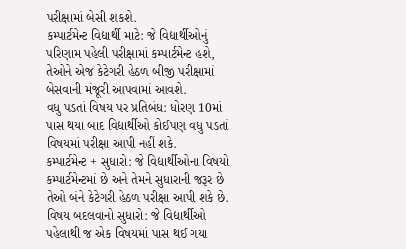પરીક્ષામાં બેસી શકશે.
કમ્પાર્ટમેન્ટ વિદ્યાર્થી માટે: જે વિદ્યાર્થીઓનું પરિણામ પહેલી પરીક્ષામાં કમ્પાર્ટમેન્ટ હશે, તેઓને એજ કેટેગરી હેઠળ બીજી પરીક્ષામાં બેસવાની મંજૂરી આપવામાં આવશે.
વધુ પડતાં વિષય પર પ્રતિબંધ: ધોરણ 10માં પાસ થયા બાદ વિદ્યાર્થીઓ કોઈપણ વધુ પડતાં વિષયમાં પરીક્ષા આપી નહીં શકે.
કમ્પાર્ટમેન્ટ + સુધારો: જે વિદ્યાર્થીઓના વિષયો કમ્પાર્ટમેન્ટમાં છે અને તેમને સુધારાની જરૂર છે તેઓ બંને કેટેગરી હેઠળ પરીક્ષા આપી શકે છે.
વિષય બદલવાનો સુધારો: જે વિદ્યાર્થીઓ પહેલાથી જ એક વિષયમાં પાસ થઈ ગયા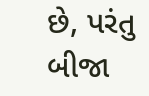છે, પરંતુ બીજા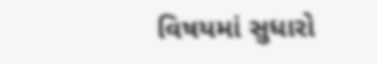વિષયમાં સુધારો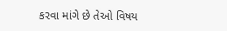કરવા માંગે છે તેઓ વિષય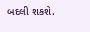બદલી શકશે.